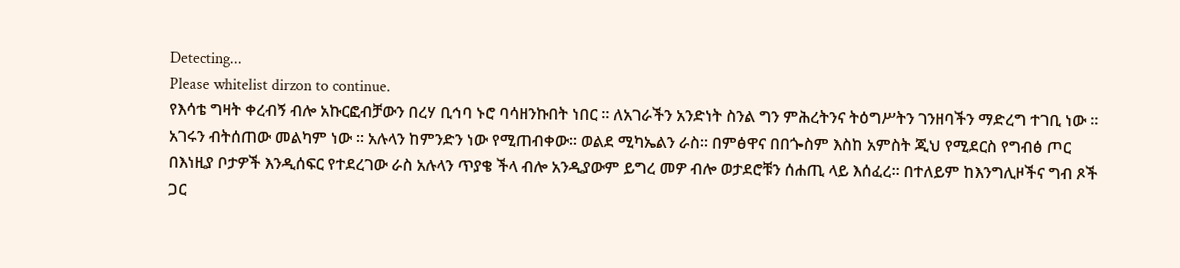Detecting...
Please whitelist dirzon to continue.
የእሳቴ ግዛት ቀረብኝ ብሎ አኩርፎብቻውን በረሃ ቢኅባ ኑሮ ባሳዘንኩበት ነበር ። ለአገራችን አንድነት ስንል ግን ምሕረትንና ትዕግሥትን ገንዘባችን ማድረግ ተገቢ ነው ። አገሩን ብትሰጠው መልካም ነው ። አሉላን ከምንድን ነው የሚጠብቀው። ወልደ ሚካኤልን ራስ። በምፅዋና በበጐስም እስከ አምስት ጂህ የሚደርስ የግብፅ ጦር በእነዚያ ቦታዎች እንዲሰፍር የተደረገው ራስ አሉላን ጥያቄ ችላ ብሎ አንዲያውም ይግረ መዎ ብሎ ወታደሮቹን ሰሐጢ ላይ እሰፈረ። በተለይም ከእንግሊዞችና ግብ ጾች ጋር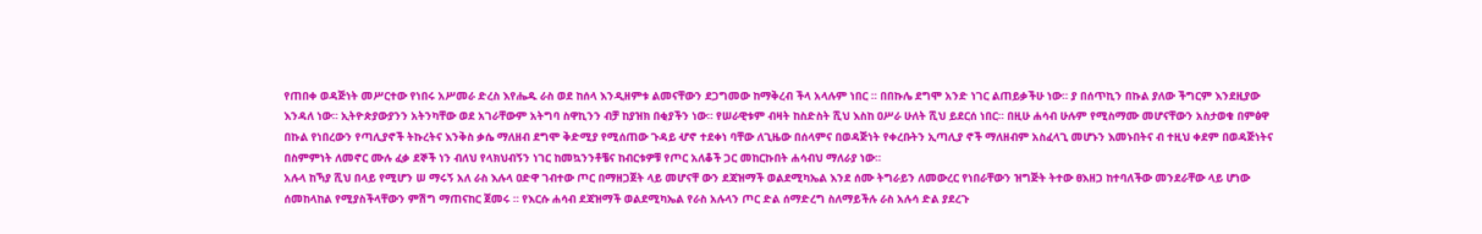የጠበቀ ወዳጅነት መሥርተው የነበሩ አሥመራ ድረስ እየሔዱ ራስ ወደ ከሰላ እንዲዘምቱ ልመናቸውን ደጋግመው ከማቅረብ ችላ አላሉም ነበር ። በበኩሌ ደግሞ አንድ ነገር ልጠይቃችሁ ነው። ያ በሰጥኪን በኩል ያለው ችግርም እንደዚያው እንዳለ ነው። ኢትዮጵያውያንን አትንካቸው ወደ አገራቸውም አትግባ ስዋኪንን ብቻ ከያዝክ በቂያችን ነው። የሠራዊቱም ብዛት ከስድስት ሺህ እስከ ዐሥራ ሁለት ሺህ ይደርሰ ነበር። በዚሁ ሐሳብ ሁሉም የሚስማሙ መሆናቸውን አስታወቁ በምፅዋ በኩል የነበረውን የጣሊያኖች ትኩረትና እንቅስ ቃሴ ማለዘብ ደግሞ ቅድሚያ የሚሰጠው ጉዳይ ሇኖ ተደቀነ ባቸው ለጊዜው በሰላምና በወዳጅነት የቀረቡትን ኢጣሊያ ኖች ማለዘብም አስፈላጊ መሆኑን እመኑበትና ብ ተዚህ ቀደም በወዳጅነትና በስምምነት ለመኖር ሙሉ ፈቃ ደኞች ነን ብለህ የላክህብኝን ነገር ከመኳንንቶቼና ከብርቱዎቹ የጦር አለቆች ጋር መከርኩበት ሐሳብህ ማለራያ ነው።
አሉላ ከኻያ ሺህ በላይ የሚሆን ሠ ማሩኝ አለ ራስ እሉላ ዐድዋ ገብተው ጦር በማዘጋጀት ላይ መሆናቸ ውን ደጃዝማች ወልደሚካኤል እንደ ሰሙ ትግራይን ለመውረር የነበራቸውን ዝግጅት ትተው ፀእዘጋ ከተባለችው መንደራቸው ላይ ሆነው ሰመከላከል የሚያስችላቸውን ምሽግ ማጠናከር ጀመሩ ። የእርሱ ሐሳብ ደጃዝማች ወልደሚካኤል የራስ አሉላን ጦር ድል ሰማድረግ ስለማይችሉ ራስ አሉሳ ድል ያደረጉ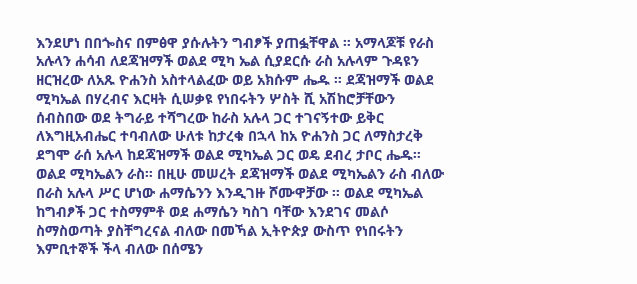እንደሆነ በበጐስና በምፅዋ ያሱሉትን ግብፆች ያጠፏቸዋል ። አማላጆቹ የራስ አሉላን ሐሳብ ለደጃዝማች ወልደ ሚካ ኤል ሲያደርሱ ራስ አሉላም ጉዳዩን ዘርዝረው ለአጹ ዮሐንስ አስተላልፈው ወይ አክሱም ሔዱ ። ደጃዝማች ወልደ ሚካኤል በሃረብና እርዛት ሲሠቃዩ የነበሩትን ሦስት ሺ አሽከሮቻቸውን ሰብስበው ወደ ትግራይ ተሻግረው ከራስ አሉላ ጋር ተገናኝተው ይቅር ለእግዚአብሔር ተባብለው ሁለቱ ከታረቁ በኋላ ከአ ዮሐንስ ጋር ለማስታረቅ ደግሞ ራሰ አሉላ ከደጃዝማች ወልደ ሚካኤል ጋር ወዴ ደብረ ታቦር ሔዱ። ወልደ ሚካኤልን ራስ። በዚሁ መሠረት ደጃዝማች ወልደ ሚካኤልን ራስ ብለው በራስ አሉላ ሥር ሆነው ሐማሴንን እንዲገዙ ሾሙዋቻው ። ወልደ ሚካኤል ከግብፆች ጋር ተስማምቶ ወደ ሐማሴን ካስገ ባቸው እንደገና መልሶ ስማስወጣት ያስቸግረናል ብለው በመኻል ኢትዮጵያ ውስጥ የነበሩትን እምቢተኞች ችላ ብለው በሰሜን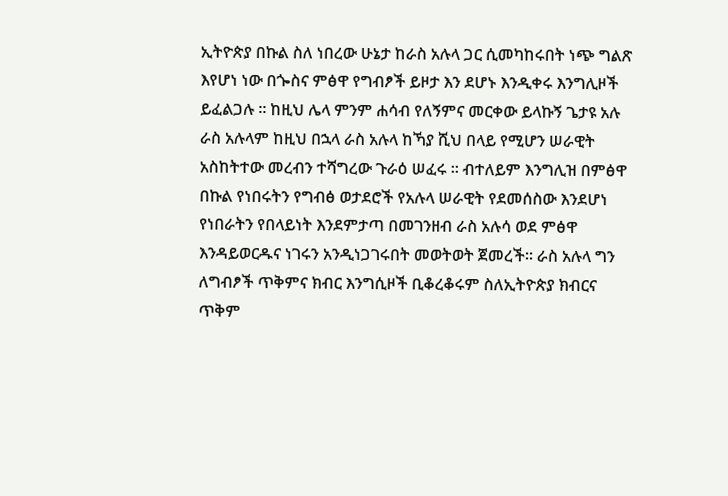ኢትዮጵያ በኩል ስለ ነበረው ሁኔታ ከራስ አሉላ ጋር ሲመካከሩበት ነጭ ግልጽ እየሆነ ነው በጐስና ምፅዋ የግብፆች ይዞታ እን ደሆኑ እንዲቀሩ እንግሊዞች ይፈልጋሉ ። ከዚህ ሌላ ምንም ሐሳብ የለኝምና መርቀው ይላኩኝ ጌታዩ አሉ ራስ አሉላም ከዚህ በኋላ ራስ አሉላ ከኻያ ሺህ በላይ የሚሆን ሠራዊት አስከትተው መረብን ተሻግረው ጉራዕ ሠፈሩ ። ብተለይም እንግሊዝ በምፅዋ በኩል የነበሩትን የግብፅ ወታደሮች የአሉላ ሠራዊት የደመሰስው እንደሆነ የነበራትን የበላይነት እንደምታጣ በመገንዘብ ራስ አሉሳ ወደ ምፅዋ እንዳይወርዱና ነገሩን አንዲነጋገሩበት መወትወት ጀመረች። ራስ አሉላ ግን ለግብፆች ጥቅምና ክብር እንግሲዞች ቢቆረቆሩም ስለኢትዮጵያ ክብርና ጥቅም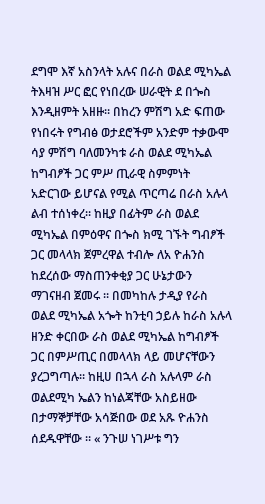ደግሞ እኛ አስንላት አሉና በራስ ወልደ ሚካኤል ትእዛዝ ሥር ፎር የነበረው ሠራዊት ደ በጐስ እንዲዘምት አዘዙ። በከረን ምሽግ አድ ፍጠው የነበሩት የግብፅ ወታደሮችም አንድም ተቃውሞ ሳያ ምሽግ ባለመንካቱ ራስ ወልደ ሚካኤል ከግብፆች ጋር ምሥ ጢራዊ ስምምነት አድርገው ይሆናል የሚል ጥርጣሬ በራስ አሉላ ልብ ተሰነቀረ። ከዚያ በፊትም ራስ ወልደ ሚካኤል በምዕዋና በጐስ ክሚ ገኙት ግብፆች ጋር መላላክ ጀምረዋል ተብሎ ለአ ዮሐንስ ከደረሰው ማስጠንቀቂያ ጋር ሁኔታውን ማገናዘብ ጀመሩ ። በመካከሉ ታዲያ የራስ ወልደ ሚካኤል አጐት ከንቲባ ኃይሉ ከራስ አሉላ ዘንድ ቀርበው ራስ ወልደ ሚካኤል ከግብፆች ጋር በምሥጢር በመላላክ ላይ መሆናቸውን ያረጋግጣሉ። ከዚሀ በኋላ ራስ አሉላም ራስ ወልደሚካ ኤልን ከነልጃቸው አስይዘው በታማኞቻቸው አሳጅበው ወደ አጹ ዮሐንስ ሰደዱዋቸው ። « ንጉሠ ነገሥቱ ግን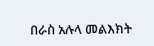በራስ አሉላ መልእክት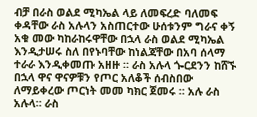ብቻ በራስ ወልደ ሚካኤል ላይ ለመፍረድ ባለመፍ ቀዳቸው ራስ አሉላን አስጠርተው ሁሰቱንም ግራና ቀኝ አቁ መው ካከራከሩዋቸው በኋላ ራስ ወልደ ሚካኤል እንዲታሠሩ ስለ በየኑባቸው ከነልጃቸው በአባ ሰላማ ተራራ እንዲቀመጡ አዘዙ ። ራስ አሉላ ጐርደንን ከሸኙ በኋላ ዋና ዋናዎቹን የጦር አለቆች ሰብስበው ለማይቀረው ጦርነት መመ ካክር ጀመሩ ። አሉ ራስ አሉላ። ራስ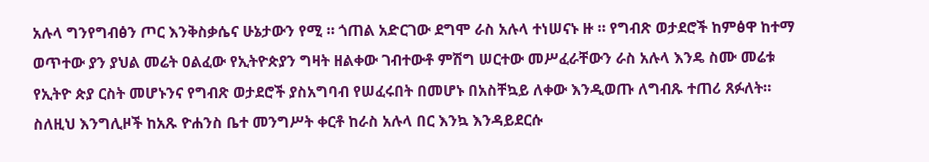አሉላ ግንየግብፅን ጦር እንቅስቃሴና ሁኔታውን የሚ ። ጎጠል አድርገው ደግሞ ራስ አሉላ ተነሠናኑ ዙ ። የግብጽ ወታደሮች ከምፅዋ ከተማ ወጥተው ያን ያህል መሬት ዐልፈው የኢትዮጵያን ግዛት ዘልቀው ገብተውቶ ምሽግ ሠርተው መሥፈራቸውን ራስ አሉላ እንዴ ስሙ መሬቱ የኢትዮ ጵያ ርስት መሆኑንና የግብጽ ወታደሮች ያስአግባብ የሠፈሩበት በመሆኑ በአስቸኳይ ለቀው እንዲወጡ ለግብጹ ተጠሪ ጸፉለት። ስለዚህ እንግሊዞች ከአጹ ዮሐንስ ቤተ መንግሥት ቀርቶ ከራስ አሉላ በር እንኳ እንዳይደርሱ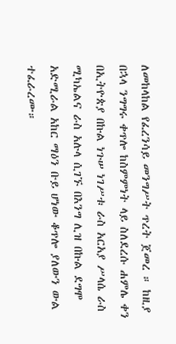ለመከላከል የፈረንሳይ መንግሥት ጥረት ጀመረ ። ከዚያ በኋላ ንግግሩ ቀጥሎ ከስምምነት ላይ ስለደረሱ ሐምሌ ቀን በኢትዮጵያ በኩል ነጉሠ ነገሥቱ ራስ አርአያ ሥላሴ ራስ ሚካኤልና ራስ አሉላ ሲገኙ በእንግ ሊዝ በኩል ደግሞ አድሚራል አከር ማዕን ቡይ ሆነው ቆጥሎ ያለውን ውል ተፈራረሙ።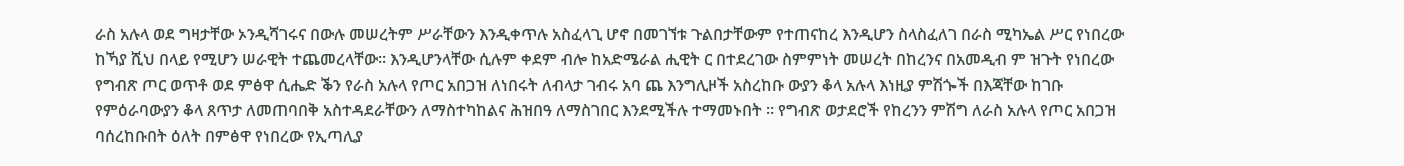ራስ አሉላ ወደ ግዛታቸው ኦንዲሻገሩና በውሉ መሠረትም ሥራቸውን እንዲቀጥሉ አስፈላጊ ሆኖ በመገኘቱ ጉልበታቸውም የተጠናከረ እንዲሆን ስላስፈለገ በራስ ሚካኤል ሥር የነበረው ከኻያ ሺህ በላይ የሚሆን ሠራዊት ተጨመረላቸው። እንዲሆንላቸው ሲሉም ቀደም ብሎ ከአድሜራል ሒዊት ር በተደረገው ስምምነት መሠረት በከረንና በአመዲብ ም ዝጉት የነበረው የግብጽ ጦር ወጥቶ ወደ ምፅዋ ሲሔድ ቕን የራስ አሉላ የጦር አበጋዝ ለነበሩት ለብላታ ገብሩ አባ ጨ እንግሊዞች አስረከቡ ውያን ቆላ አሉላ እነዚያ ምሽጐች በእጃቸው ከገቡ የምዕራባውያን ቆላ ጸጥታ ለመጠባበቅ አስተዳደራቸውን ለማስተካከልና ሕዝበዓ ለማስገበር እንደሚችሉ ተማመኑበት ። የግብጽ ወታደሮች የከረንን ምሽግ ለራስ አሉላ የጦር አበጋዝ ባሰረከቡበት ዕለት በምፅዋ የነበረው የኢጣሊያ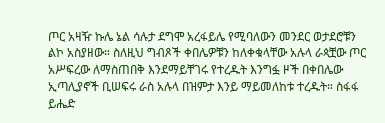ጦር አዛዥ ኩሌ ኔል ሳሉታ ደግሞ አረፋይሌ የሚባለውን መንደር ወታደሮቹን ልኮ አስያዘው። ስለዚህ ግብጾች ቀበሌዎቹን ከለቀቁላቸው አሉላ ራጳቿው ጦር አሥፍረው ለማስጠበቅ እንደማይቸገሩ የተረዱት እንግፏ ዞች በቀበሌው ኢጣሊያኖች ቢሠፍሩ ራስ አሉላ በዝምታ እንይ ማይመለከቱ ተረዱት። ስፋፋ ይሔድ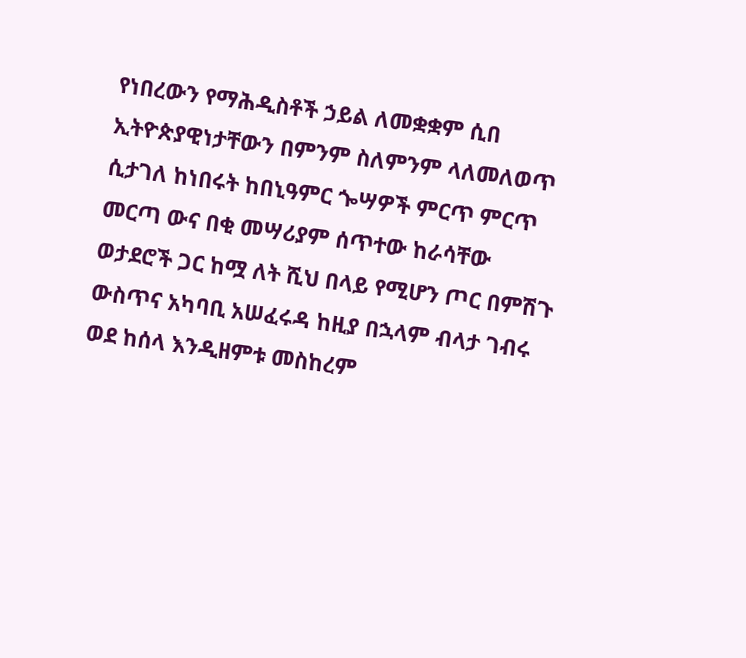የነበረውን የማሕዲስቶች ኃይል ለመቋቋም ሲበ ኢትዮጵያዊነታቸውን በምንም ስለምንም ላለመለወጥ ሲታገለ ከነበሩት ከበኒዓምር ጐሣዎች ምርጥ ምርጥ መርጣ ውና በቂ መሣሪያም ሰጥተው ከራሳቸው ወታደሮች ጋር ከሟ ለት ሺህ በላይ የሚሆን ጦር በምሽጉ ውስጥና አካባቢ አሠፈሩዳ ከዚያ በኋላም ብላታ ገብሩ ወደ ከሰላ እንዲዘምቱ መስከረም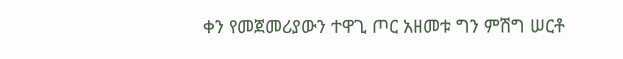ቀን የመጀመሪያውን ተዋጊ ጦር አዘመቱ ግን ምሽግ ሠርቶ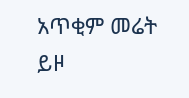አጥቂም መሬት ይዞ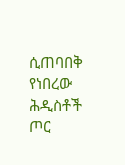ሲጠባበቅ የነበረው ሕዲስቶች ጦር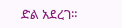ድል አደረገ።